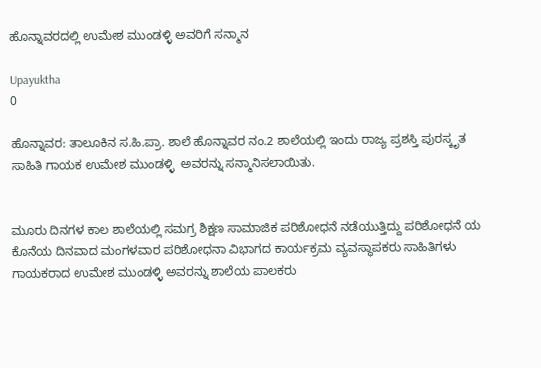ಹೊನ್ನಾವರದಲ್ಲಿ ಉಮೇಶ ಮುಂಡಳ್ಳಿ ಅವರಿಗೆ ಸನ್ಮಾನ

Upayuktha
0

ಹೊನ್ನಾವರ: ತಾಲೂಕಿನ ಸ.ಹಿ.ಪ್ರಾ. ಶಾಲೆ ಹೊನ್ನಾವರ ನಂ.2 ಶಾಲೆಯಲ್ಲಿ ಇಂದು ರಾಜ್ಯ ಪ್ರಶಸ್ತಿ ಪುರಸ್ಕೃತ ಸಾಹಿತಿ ಗಾಯಕ ಉಮೇಶ ಮುಂಡಳ್ಳಿ  ಅವರನ್ನು ಸನ್ಮಾನಿಸಲಾಯಿತು.


ಮೂರು ದಿನಗಳ ಕಾಲ ಶಾಲೆಯಲ್ಲಿ ಸಮಗ್ರ ಶಿಕ್ಷಣ ಸಾಮಾಜಿಕ ಪರಿಶೋಧನೆ ನಡೆಯುತ್ತಿದ್ದು ಪರಿಶೋಧನೆ ಯ ಕೊನೆಯ ದಿನವಾದ ಮಂಗಳವಾರ ಪರಿಶೋಧನಾ ವಿಭಾಗದ ಕಾರ್ಯಕ್ರಮ ವ್ಯವಸ್ಥಾಪಕರು ಸಾಹಿತಿಗಳು ಗಾಯಕರಾದ ಉಮೇಶ ಮುಂಡಳ್ಳಿ ಅವರನ್ನು ಶಾಲೆಯ ಪಾಲಕರು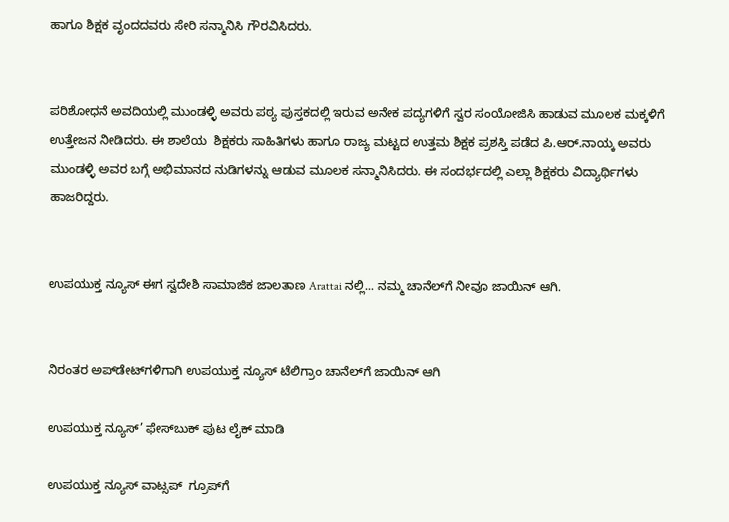ಹಾಗೂ ಶಿಕ್ಷಕ ವೃಂದದವರು ಸೇರಿ ಸನ್ಮಾನಿಸಿ ಗೌರವಿಸಿದರು.


ಪರಿಶೋಧನೆ ಅವದಿಯಲ್ಲಿ ಮುಂಡಳ್ಳಿ ಅವರು ಪಠ್ಯ ಪುಸ್ತಕದಲ್ಲಿ ಇರುವ ಅನೇಕ ಪದ್ಯಗಳಿಗೆ ಸ್ವರ ಸಂಯೋಜಿಸಿ ಹಾಡುವ ಮೂಲಕ ಮಕ್ಕಳಿಗೆ ಉತ್ತೇಜನ ನೀಡಿದರು. ಈ ಶಾಲೆಯ  ಶಿಕ್ಷಕರು ಸಾಹಿತಿಗಳು ಹಾಗೂ ರಾಜ್ಯ ಮಟ್ಟದ ಉತ್ತಮ ಶಿಕ್ಷಕ ಪ್ರಶಸ್ತಿ ಪಡೆದ ಪಿ.ಆರ್.ನಾಯ್ಕ ಅವರು ಮುಂಡಳ್ಳಿ ಅವರ ಬಗ್ಗೆ ಅಭಿಮಾನದ ನುಡಿಗಳನ್ನು ಆಡುವ ಮೂಲಕ ಸನ್ಮಾನಿಸಿದರು. ಈ ಸಂದರ್ಭದಲ್ಲಿ ಎಲ್ಲಾ ಶಿಕ್ಷಕರು ವಿದ್ಯಾರ್ಥಿಗಳು ಹಾಜರಿದ್ದರು.


ಉಪಯುಕ್ತ ನ್ಯೂಸ್ ಈಗ ಸ್ವದೇಶಿ ಸಾಮಾಜಿಕ ಜಾಲತಾಣ Arattai ನಲ್ಲಿ... ನಮ್ಮ ಚಾನೆಲ್‌ಗೆ ನೀವೂ ಜಾಯಿನ್ ಆಗಿ.


ನಿರಂತರ ಅಪ್‌ಡೇಟ್‌ಗಳಿಗಾಗಿ ಉಪಯುಕ್ತ ನ್ಯೂಸ್‌ ಟೆಲಿಗ್ರಾಂ ಚಾನೆಲ್‌ಗೆ ಜಾಯಿನ್‌ ಆಗಿ

ಉಪಯುಕ್ತ ನ್ಯೂಸ್‌’ ಫೇಸ್‌ಬುಕ್ ಪುಟ ಲೈಕ್ ಮಾಡಿ

ಉಪಯುಕ್ತ ನ್ಯೂಸ್‌ ವಾಟ್ಸಪ್‌  ಗ್ರೂಪ್‌ಗೆ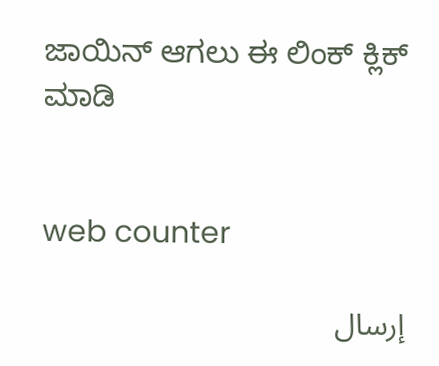ಜಾಯಿನ್ ಆಗಲು ಈ ಲಿಂಕ್ ಕ್ಲಿಕ್ ಮಾಡಿ


web counter

إرسال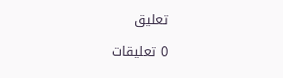تعليق

0 تعليقات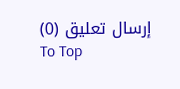إرسال تعليق (0)
To Top